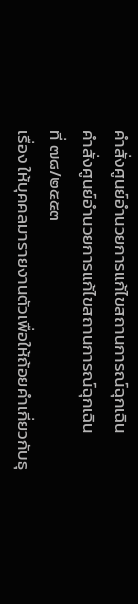คำสั่งศูนย์อำนวยการแก้ไขสถานการณ์ฉุกเฉิน
คำสั่งศูนย์อำนวยการแก้ไขสถานการณ์ฉุกเฉิน
ที่ ๗๘/๒๕๕๓
เรื่อง ให้บุคคลมารายงานตัวเพื่อให้ถ้อยคำเกี่ยวกับธุ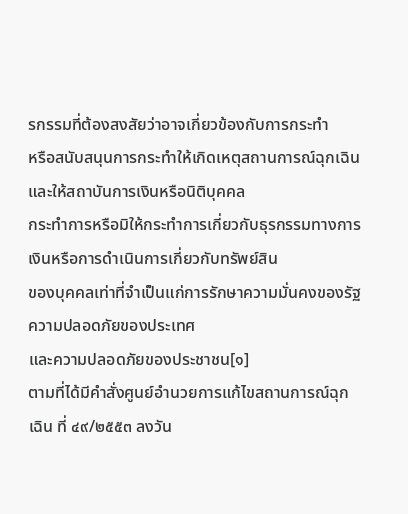รกรรมที่ต้องสงสัยว่าอาจเกี่ยวข้องกับการกระทำ
หรือสนับสนุนการกระทำให้เกิดเหตุสถานการณ์ฉุกเฉิน และให้สถาบันการเงินหรือนิติบุคคล
กระทำการหรือมิให้กระทำการเกี่ยวกับธุรกรรมทางการเงินหรือการดำเนินการเกี่ยวกับทรัพย์สิน
ของบุคคลเท่าที่จำเป็นแก่การรักษาความมั่นคงของรัฐ ความปลอดภัยของประเทศ
และความปลอดภัยของประชาชน[๑]
ตามที่ได้มีคำสั่งศูนย์อำนวยการแก้ไขสถานการณ์ฉุกเฉิน ที่ ๔๙/๒๕๕๓ ลงวัน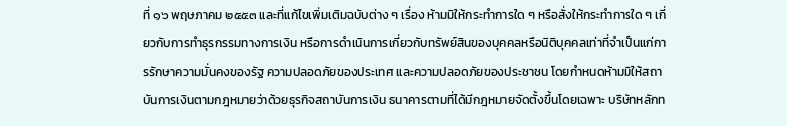ที่ ๑๖ พฤษภาคม ๒๕๕๓ และที่แก้ไขเพิ่มเติมฉบับต่าง ๆ เรื่อง ห้ามมิให้กระทำการใด ๆ หรือสั่งให้กระทำการใด ๆ เกี่ยวกับการทำธุรกรรมทางการเงิน หรือการดำเนินการเกี่ยวกับทรัพย์สินของบุคคลหรือนิติบุคคลเท่าที่จำเป็นแก่การรักษาความมั่นคงของรัฐ ความปลอดภัยของประเทศ และความปลอดภัยของประชาชน โดยกำหนดห้ามมิให้สถาบันการเงินตามกฎหมายว่าด้วยธุรกิจสถาบันการเงิน ธนาคารตามที่ได้มีกฎหมายจัดตั้งขึ้นโดยเฉพาะ บริษัทหลักท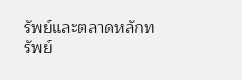รัพย์และตลาดหลักทรัพย์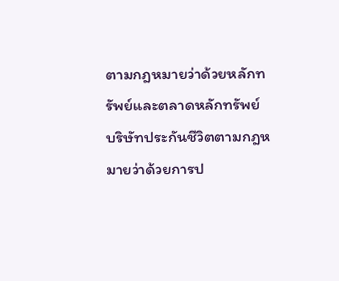ตามกฎหมายว่าด้วยหลักทรัพย์และตลาดหลักทรัพย์ บริษัทประกันชีวิตตามกฎหมายว่าด้วยการป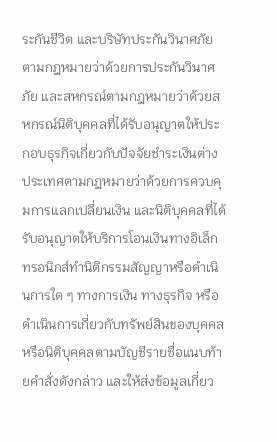ระกันชีวิต และบริษัทประกันวินาศภัยตามกฎหมายว่าด้วยการประกันวินาศภัย และสหกรณ์ตามกฎหมายว่าด้วยสหกรณ์นิติบุคคลที่ได้รับอนุญาตให้ประกอบธุรกิจเกี่ยวกับปัจจัยชำระเงินต่างประเทศตามกฎหมายว่าด้วยการควบคุมการแลกเปลี่ยนเงิน และนิติบุคคลที่ได้รับอนุญาตให้บริการโอนเงินทางอิเล็กทรอนิกส์ทำนิติกรรมสัญญาหรือดำเนินการใด ๆ ทางการเงิน ทางธุรกิจ หรือดำเนินการเกี่ยวกับทรัพย์สินของบุคคลหรือนิติบุคคลตามบัญชีรายชื่อแนบท้ายคำสั่งดังกล่าว และให้ส่งข้อมูลเกี่ยว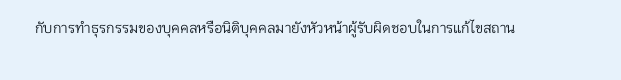กับการทำธุรกรรมของบุคคลหรือนิติบุคคลมายังหัวหน้าผู้รับผิดชอบในการแก้ไขสถาน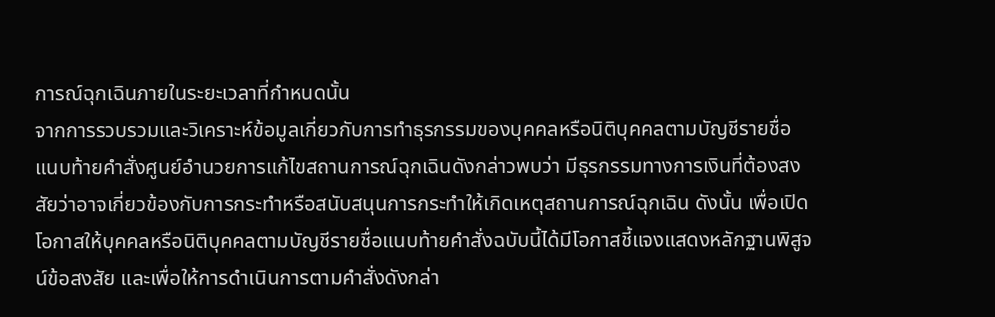การณ์ฉุกเฉินภายในระยะเวลาที่กำหนดนั้น
จากการรวบรวมและวิเคราะห์ข้อมูลเกี่ยวกับการทำธุรกรรมของบุคคลหรือนิติบุคคลตามบัญชีรายชื่อแนบท้ายคำสั่งศูนย์อำนวยการแก้ไขสถานการณ์ฉุกเฉินดังกล่าวพบว่า มีธุรกรรมทางการเงินที่ต้องสงสัยว่าอาจเกี่ยวข้องกับการกระทำหรือสนับสนุนการกระทำให้เกิดเหตุสถานการณ์ฉุกเฉิน ดังนั้น เพื่อเปิดโอกาสให้บุคคลหรือนิติบุคคลตามบัญชีรายชื่อแนบท้ายคำสั่งฉบับนี้ได้มีโอกาสชี้แจงแสดงหลักฐานพิสูจน์ข้อสงสัย และเพื่อให้การดำเนินการตามคำสั่งดังกล่า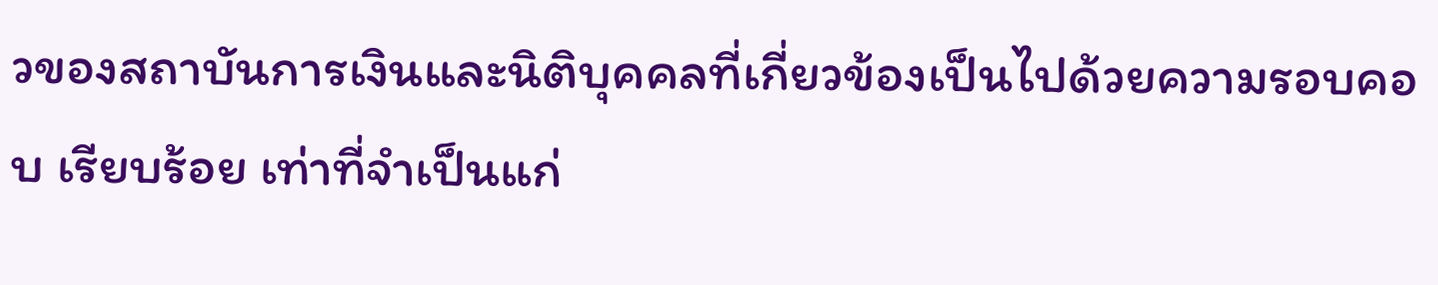วของสถาบันการเงินและนิติบุคคลที่เกี่ยวข้องเป็นไปด้วยความรอบคอบ เรียบร้อย เท่าที่จำเป็นแก่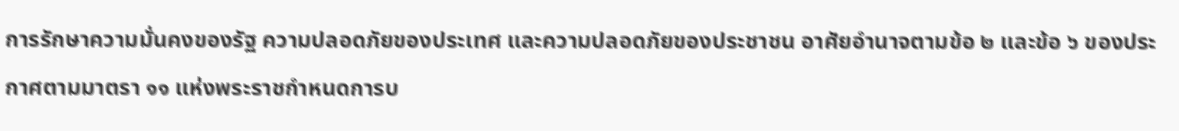การรักษาความมั่นคงของรัฐ ความปลอดภัยของประเทศ และความปลอดภัยของประชาชน อาศัยอำนาจตามข้อ ๒ และข้อ ๖ ของประกาศตามมาตรา ๑๑ แห่งพระราชกำหนดการบ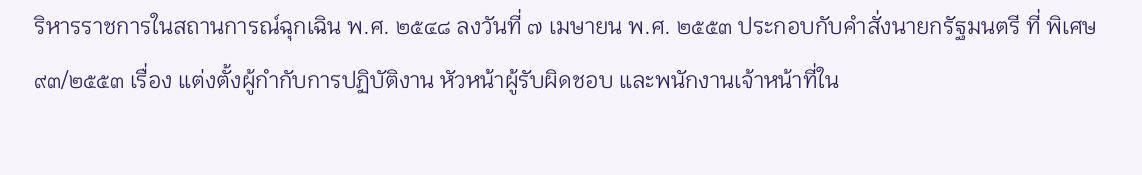ริหารราชการในสถานการณ์ฉุกเฉิน พ.ศ. ๒๕๔๘ ลงวันที่ ๗ เมษายน พ.ศ. ๒๕๕๓ ประกอบกับคำสั่งนายกรัฐมนตรี ที่ พิเศษ ๙๓/๒๕๕๓ เรื่อง แต่งตั้งผู้กำกับการปฏิบัติงาน หัวหน้าผู้รับผิดชอบ และพนักงานเจ้าหน้าที่ใน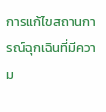การแก้ไขสถานการณ์ฉุกเฉินที่มีความ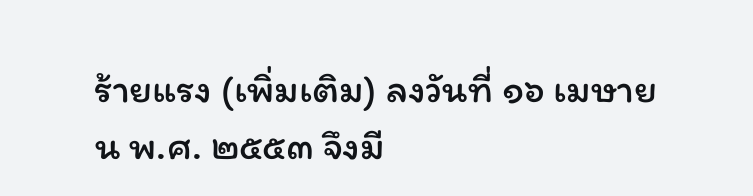ร้ายแรง (เพิ่มเติม) ลงวันที่ ๑๖ เมษายน พ.ศ. ๒๕๕๓ จึงมี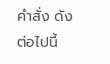คำสั่ง ดังต่อไปนี้